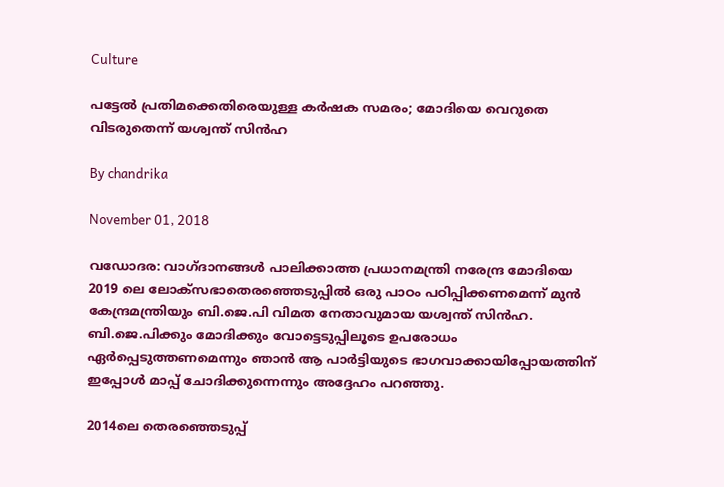Culture

പട്ടേല്‍ പ്രതിമക്കെതിരെയുള്ള കര്‍ഷക സമരം; മോദിയെ വെറുതെ വിടരുതെന്ന് യശ്വന്ത് സിന്‍ഹ

By chandrika

November 01, 2018

വഡോദര: വാഗ്ദാനങ്ങള്‍ പാലിക്കാത്ത പ്രധാനമന്ത്രി നരേന്ദ്ര മോദിയെ 2019 ലെ ലോക്‌സഭാതെരഞ്ഞെടുപ്പില്‍ ഒരു പാഠം പഠിപ്പിക്കണമെന്ന് മുന്‍ കേന്ദ്രമന്ത്രിയും ബി.ജെ.പി വിമത നേതാവുമായ യശ്വന്ത് സിന്‍ഹ. ബി.ജെ.പിക്കും മോദിക്കും വോട്ടെടുപ്പിലൂടെ ഉപരോധം ഏര്‍പ്പെടുത്തണമെന്നും ഞാന്‍ ആ പാര്‍ട്ടിയുടെ ഭാഗവാക്കായിപ്പോയത്തിന് ഇപ്പോള്‍ മാപ്പ് ചോദിക്കുന്നെന്നും അദ്ദേഹം പറഞ്ഞു.

2014ലെ തെരഞ്ഞെടുപ്പ്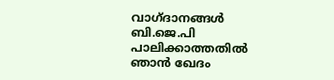വാഗ്ദാനങ്ങള്‍ ബി.ജെ.പി പാലിക്കാത്തതില്‍ ഞാന്‍ ഖേദം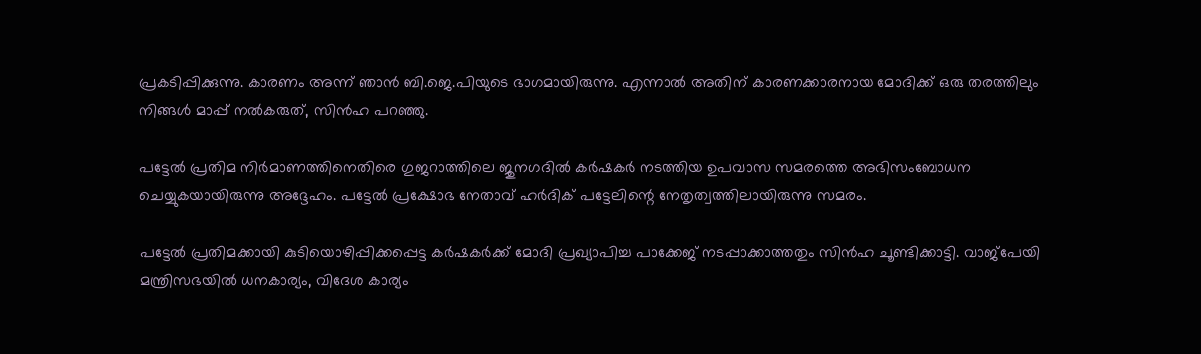പ്രകടിപ്പിക്കുന്നു. കാരണം അന്ന് ഞാന്‍ ബി.ജെ.പിയുടെ ഭാഗമായിരുന്നു. എന്നാല്‍ അതിന് കാരണക്കാരനായ മോദിക്ക് ഒരു തരത്തിലും നിങ്ങള്‍ മാപ്പ് നല്‍കരുത്, സിന്‍ഹ പറഞ്ഞു.

പട്ടേല്‍ പ്രതിമ നിര്‍മാണത്തിനെതിരെ ഗുജറാത്തിലെ ജുനഗദില്‍ കര്‍ഷകര്‍ നടത്തിയ ഉപവാസ സമരത്തെ അഭിസംബോധന ചെയ്യുകയായിരുന്നു അദ്ദേഹം. പട്ടേല്‍ പ്രക്ഷോഭ നേതാവ് ഹര്‍ദിക് പട്ടേലിന്റെ നേതൃത്വത്തിലായിരുന്നു സമരം.

പട്ടേല്‍ പ്രതിമക്കായി കുടിയൊഴിപ്പിക്കപ്പെട്ട കര്‍ഷകര്‍ക്ക് മോദി പ്രഖ്യാപിച്ച പാക്കേജ് നടപ്പാക്കാത്തതും സിന്‍ഹ ചൂണ്ടിക്കാട്ടി. വാജ്‌പേയി മന്ത്രിസഭയില്‍ ധനകാര്യം, വിദേശ കാര്യം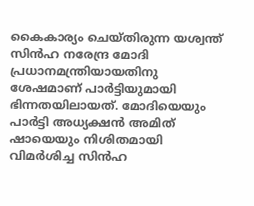കൈകാര്യം ചെയ്തിരുന്ന യശ്വന്ത് സിന്‍ഹ നരേന്ദ്ര മോദി പ്രധാനമന്ത്രിയായതിനു ശേഷമാണ് പാര്‍ട്ടിയുമായി ഭിന്നതയിലായത്. മോദിയെയും പാര്‍ട്ടി അധ്യക്ഷന്‍ അമിത് ഷായെയും നിശിതമായി വിമര്‍ശിച്ച സിന്‍ഹ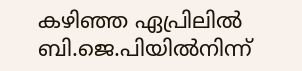കഴിഞ്ഞ ഏപ്രിലില്‍ ബി.ജെ.പിയില്‍നിന്ന്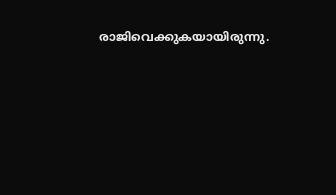രാജിവെക്കുകയായിരുന്നു.